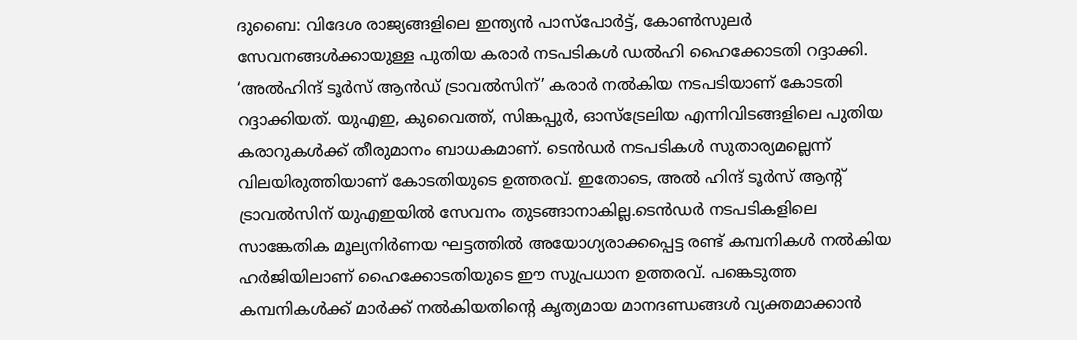ദുബൈ: വിദേശ രാജ്യങ്ങളിലെ ഇന്ത്യന്‍ പാസ്‌പോര്‍ട്ട്, കോണ്‍സുലര്‍ സേവനങ്ങള്‍ക്കായുള്ള പുതിയ കരാര്‍ നടപടികള്‍ ഡല്‍ഹി ഹൈക്കോടതി റദ്ദാക്കി. ‘അല്‍ഹിന്ദ് ടൂര്‍സ് ആന്‍ഡ് ട്രാവല്‍സിന്’ കരാര്‍ നല്‍കിയ നടപടിയാണ് കോടതി റദ്ദാക്കിയത്. യുഎഇ, കുവൈത്ത്, സിങ്കപ്പുര്‍, ഓസ്ട്രേലിയ എന്നിവിടങ്ങളിലെ പുതിയ കരാറുകള്‍ക്ക് തീരുമാനം ബാധകമാണ്. ടെന്‍ഡര്‍ നടപടികള്‍ സുതാര്യമല്ലെന്ന് വിലയിരുത്തിയാണ് കോടതിയുടെ ഉത്തരവ്. ഇതോടെ, അല്‍ ഹിന്ദ് ടൂര്‍സ് ആന്റ് ട്രാവല്‍സിന് യുഎഇയില്‍ സേവനം തുടങ്ങാനാകില്ല.ടെന്‍ഡര്‍ നടപടികളിലെ സാങ്കേതിക മൂല്യനിര്‍ണയ ഘട്ടത്തില്‍ അയോഗ്യരാക്കപ്പെട്ട രണ്ട് കമ്പനികള്‍ നല്‍കിയ ഹര്‍ജിയിലാണ് ഹൈക്കോടതിയുടെ ഈ സുപ്രധാന ഉത്തരവ്. പങ്കെടുത്ത കമ്പനികള്‍ക്ക് മാര്‍ക്ക് നല്‍കിയതിന്റെ കൃത്യമായ മാനദണ്ഡങ്ങള്‍ വ്യക്തമാക്കാന്‍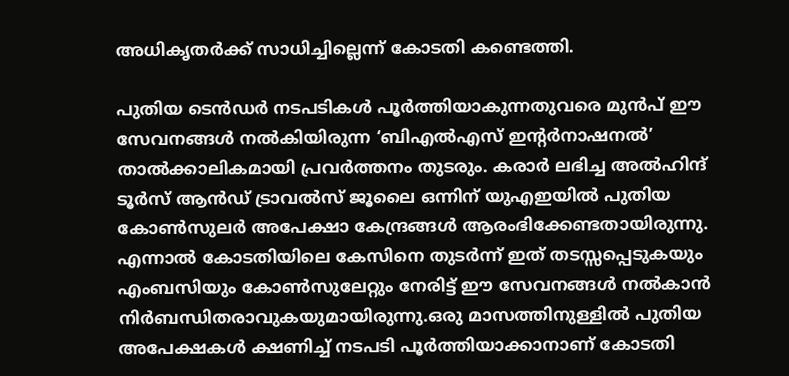അധികൃതര്‍ക്ക് സാധിച്ചില്ലെന്ന് കോടതി കണ്ടെത്തി.

പുതിയ ടെന്‍ഡര്‍ നടപടികള്‍ പൂര്‍ത്തിയാകുന്നതുവരെ മുന്‍പ് ഈ സേവനങ്ങള്‍ നല്‍കിയിരുന്ന ‘ബിഎല്‍എസ് ഇന്റര്‍നാഷനല്‍’ താല്‍ക്കാലികമായി പ്രവര്‍ത്തനം തുടരും. കരാര്‍ ലഭിച്ച അല്‍ഹിന്ദ് ടൂര്‍സ് ആന്‍ഡ് ട്രാവല്‍സ് ജൂലൈ ഒന്നിന് യുഎഇയില്‍ പുതിയ കോണ്‍സുലര്‍ അപേക്ഷാ കേന്ദ്രങ്ങള്‍ ആരംഭിക്കേണ്ടതായിരുന്നു. എന്നാല്‍ കോടതിയിലെ കേസിനെ തുടര്‍ന്ന് ഇത് തടസ്സപ്പെടുകയും എംബസിയും കോണ്‍സുലേറ്റും നേരിട്ട് ഈ സേവനങ്ങള്‍ നല്‍കാന്‍ നിര്‍ബന്ധിതരാവുകയുമായിരുന്നു.ഒരു മാസത്തിനുള്ളില്‍ പുതിയ അപേക്ഷകള്‍ ക്ഷണിച്ച് നടപടി പൂര്‍ത്തിയാക്കാനാണ് കോടതി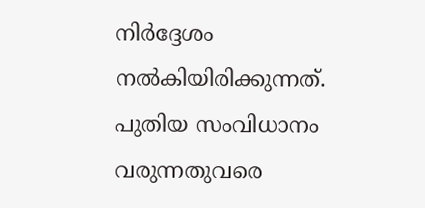നിര്‍ദ്ദേശം നല്‍കിയിരിക്കുന്നത്. പുതിയ സംവിധാനം വരുന്നതുവരെ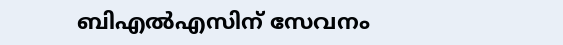ബിഎല്‍എസിന് സേവനം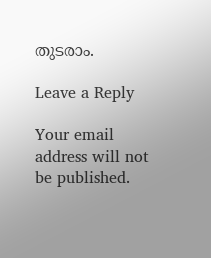തുടരാം.

Leave a Reply

Your email address will not be published.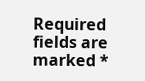Required fields are marked *